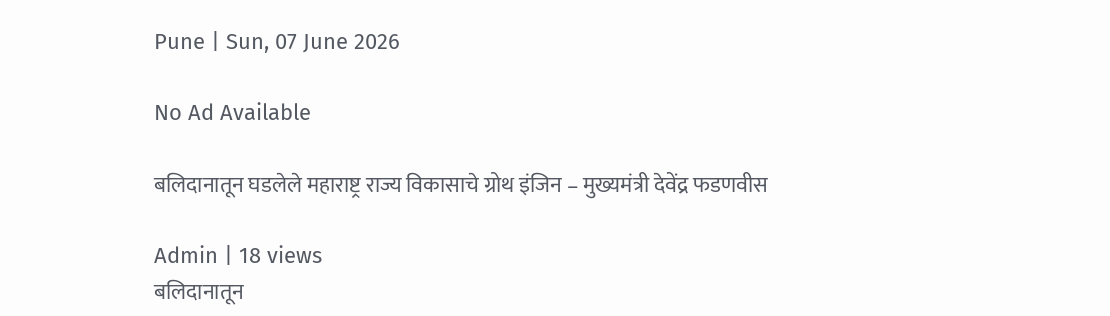Pune | Sun, 07 June 2026

No Ad Available

बलिदानातून घडलेले महाराष्ट्र राज्य विकासाचे ग्रोथ इंजिन – मुख्यमंत्री देवेंद्र फडणवीस

Admin | 18 views
बलिदानातून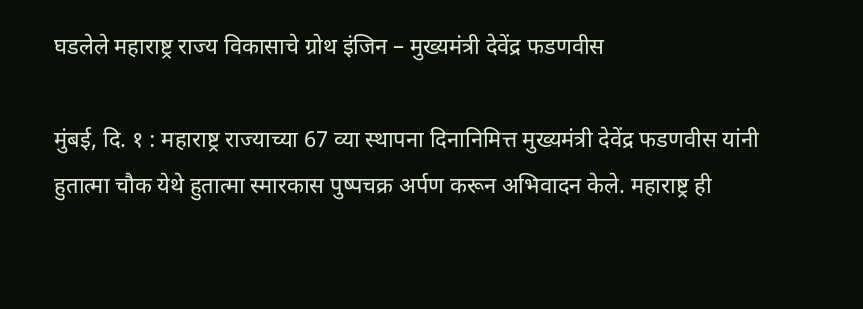घडलेले महाराष्ट्र राज्य विकासाचे ग्रोथ इंजिन – मुख्यमंत्री देवेंद्र फडणवीस

मुंबई, दि. १ : महाराष्ट्र राज्याच्या 67 व्या स्थापना दिनानिमित्त मुख्यमंत्री देवेंद्र फडणवीस यांनी हुतात्मा चौक येथे हुतात्मा स्मारकास पुष्पचक्र अर्पण करून अभिवादन केले. महाराष्ट्र ही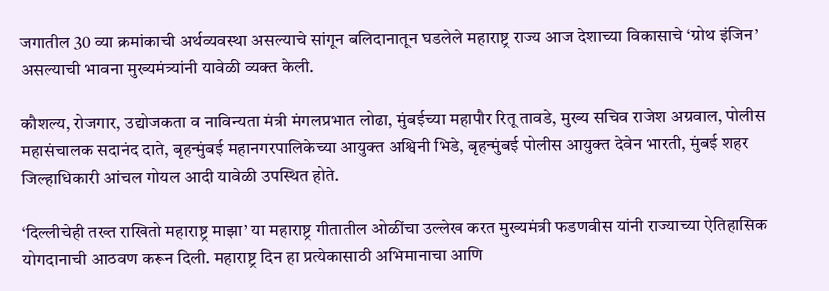जगातील 30 व्या क्रमांकाची अर्थव्यवस्था असल्याचे सांगून बलिदानातून घडलेले महाराष्ट्र राज्य आज देशाच्या विकासाचे ‘ग्रोथ इंजिन’ असल्याची भावना मुख्यमंत्र्यांनी यावेळी व्यक्त केली.

कौशल्य, रोजगार, उद्योजकता व नाविन्यता मंत्री मंगलप्रभात लोढा, मुंबईच्या महापौर रितू तावडे, मुख्य सचिव राजेश अग्रवाल, पोलीस महासंचालक सदानंद दाते, बृहन्मुंबई महानगरपालिकेच्या आयुक्त अश्विनी भिडे, बृहन्मुंबई पोलीस आयुक्त देवेन भारती, मुंबई शहर जिल्हाधिकारी आंचल गोयल आदी यावेळी उपस्थित होते.

‘दिल्लीचेही तख्त राखितो महाराष्ट्र माझा’ या महाराष्ट्र गीतातील ओळींचा उल्लेख करत मुख्यमंत्री फडणवीस यांनी राज्याच्या ऐतिहासिक योगदानाची आठवण करून दिली. महाराष्ट्र दिन हा प्रत्येकासाठी अभिमानाचा आणि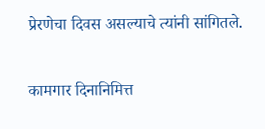प्रेरणेचा दिवस असल्याचे त्यांनी सांगितले.

कामगार दिनानिमित्त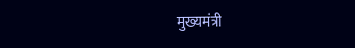मुख्यमंत्री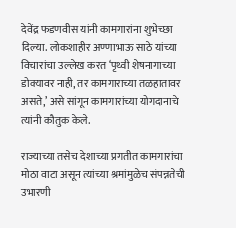देवेंद्र फडणवीस यांनी कामगारांना शुभेच्छा दिल्या. लोकशाहीर अण्णाभाऊ साठे यांच्या विचारांचा उल्लेख करत ‘पृथ्वी शेषनागाच्या डोक्यावर नाही, तर कामगाराच्या तळहातावर असते,’ असे सांगून कामगारांच्या योगदानाचे त्यांनी कौतुक केले.

राज्याच्या तसेच देशाच्या प्रगतीत कामगारांचा मोठा वाटा असून त्यांच्या श्रमांमुळेच संपन्नतेची उभारणी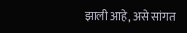झाली आहे, असे सांगत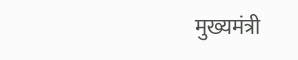मुख्यमंत्री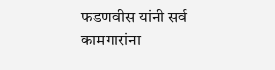फडणवीस यांनी सर्व कामगारांना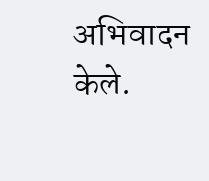अभिवादन केले.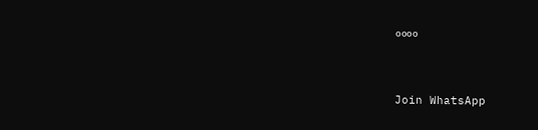००००


Join WhatsApp